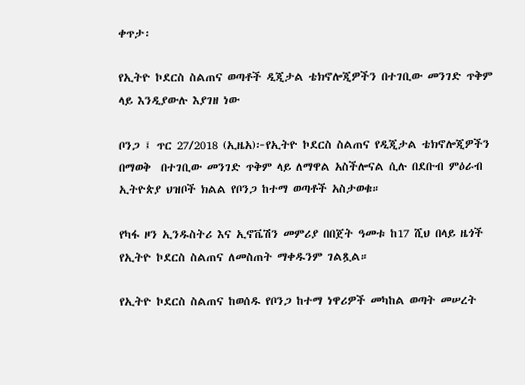ቀጥታ፡

የኢትዮ ኮደርስ ስልጠና ወጣቶች ዲጂታል ቴክኖሎጂዎችን በተገቢው መንገድ ጥቅም ላይ እንዲያውሉ እያገዘ ነው

ቦንጋ ፤ ጥር 27/2018 (ኢዜአ)፦የኢትዮ ኮደርስ ስልጠና የዲጂታል ቴክኖሎጂዎችን በማወቅ  በተገቢው መንገድ ጥቅም ላይ ለማዋል አስችሎናል ሲሉ በደቡብ ምዕራብ ኢትዮጵያ ህዝቦች ክልል የቦንጋ ከተማ ወጣቶች አስታወቁ።

የካፋ ዞን ኢንዱስትሪ እና ኢኖቬሽን መምሪያ በበጀት ዓመቱ ከ17 ሺህ በላይ ዜጎች የኢትዮ ኮደርስ ስልጠና ለመስጠት ማቀዱንም ገልጿል።

የኢትዮ ኮደርስ ስልጠና ከወሰዱ የቦንጋ ከተማ ነዋሪዎች መካከል ወጣት መሠረት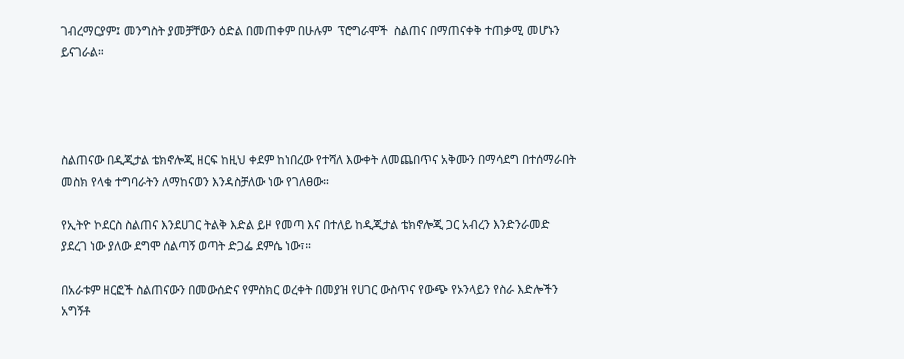ገብረማርያም፤ መንግስት ያመቻቸውን ዕድል በመጠቀም በሁሉም  ፕሮግራሞች  ስልጠና በማጠናቀቅ ተጠቃሚ መሆኑን ይናገራል።




ስልጠናው በዲጂታል ቴክኖሎጂ ዘርፍ ከዚህ ቀደም ከነበረው የተሻለ እውቀት ለመጨበጥና አቅሙን በማሳደግ በተሰማራበት መስክ የላቁ ተግባራትን ለማከናወን እንዳስቻለው ነው የገለፀው።

የኢትዮ ኮደርስ ስልጠና እንደሀገር ትልቅ እድል ይዞ የመጣ እና በተለይ ከዲጂታል ቴክኖሎጂ ጋር አብረን እንድንራመድ ያደረገ ነው ያለው ደግሞ ሰልጣኝ ወጣት ድጋፌ ደምሴ ነው፣።

በአራቱም ዘርፎች ስልጠናውን በመውሰድና የምስክር ወረቀት በመያዝ የሀገር ውስጥና የውጭ የኦንላይን የስራ እድሎችን አግኝቶ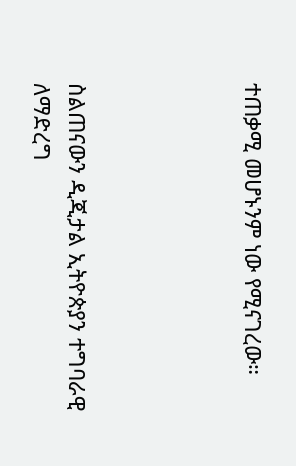ተጠቃሚ መሆኑንም ነው የሚናገረው።




ስልጠናውን ዲጂታል ኢትዮጵያን ተግባራዊ ለማድረግ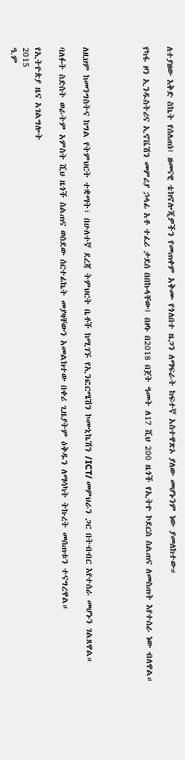ለተያዘው እቅድ ስኬት የሰለጠነ፣ ዘመናዊ ቴክኖሎጂዎችን የመጠቀም አቅሙ የጎለበተ ዜጋን ለማፍራት ከፍተኛ አስተዋጽኦ ያለው መሆኑንም ነው ያመለከተው።

የካፋ ዞን ኢንዱስትሪና ኢኖቬሽን መምሪያ ኃላፊ አቶ ተፈሪ ታደሰ በበኩላቸው፤ በዞኑ በ2018 በጀት ዓመት ለ17 ሺህ 200 ዜጎች የኢትዮ ኮደርስ ስልጠና ለመስጠት እየተሰራ ነው ብለዋል።




ለዚህም ከመንግስትና ከግል የትምህርት ተቋማት፣ በሁለተኛ ደረጃ ትምህርት ቤቶች ከሚገኙ የኢንፎርሜሽን ኮሙኒኬሽን /ICT/ መምህራን ጋር በትብብር እየተሰራ መሆኑን ገልጸዋል።

ባለፉት ስድስት ወራትም አምስት ሺህ ዜጎች ስልጠና ወስደው ሰርተፊኬት መያዛቸውን አመልክተው በቀሪ ጊዜያትም ዕቅዱን ለማሳካት ትኩረት መሰጠቱን ተናግረዋል።

የኢትዮጵያ ዜና አገልግሎት
2015
ዓ.ም